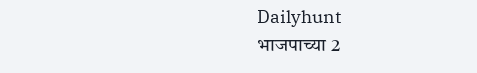Dailyhunt
भाजपाच्या 2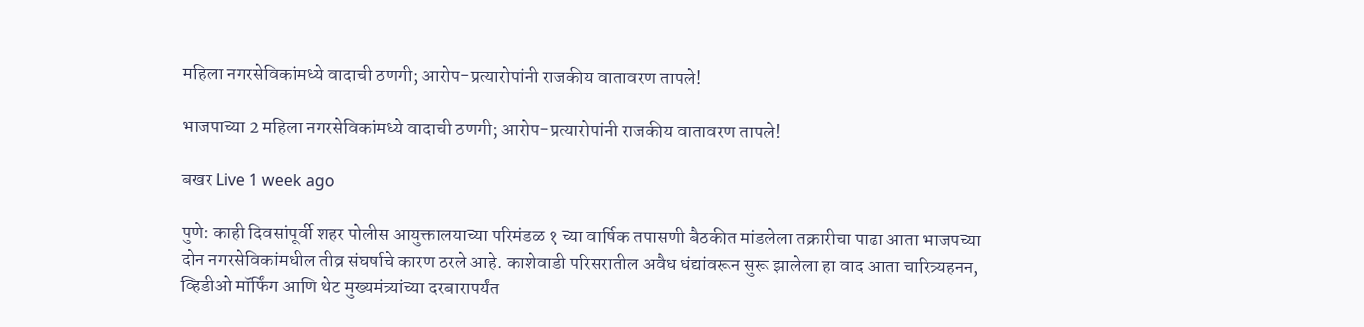महिला नगरसेविकांमध्ये वादाची ठणगी; आरोप-प्रत्यारोपांनी राजकीय वातावरण तापले!

भाजपाच्या 2 महिला नगरसेविकांमध्ये वादाची ठणगी; आरोप-प्रत्यारोपांनी राजकीय वातावरण तापले!

बखर Live 1 week ago

पुणे: काही दिवसांपूर्वी शहर पोलीस आयुक्तालयाच्या परिमंडळ १ च्या वार्षिक तपासणी बैठकीत मांडलेला तक्रारीचा पाढा आता भाजपच्या दोन नगरसेविकांमधील तीव्र संघर्षाचे कारण ठरले आहे. काशेवाडी परिसरातील अवैध धंद्यांवरून सुरू झालेला हा वाद आता चारित्र्यहनन, व्हिडीओ मॉर्फिंग आणि थेट मुख्यमंत्र्यांच्या दरबारापर्यंत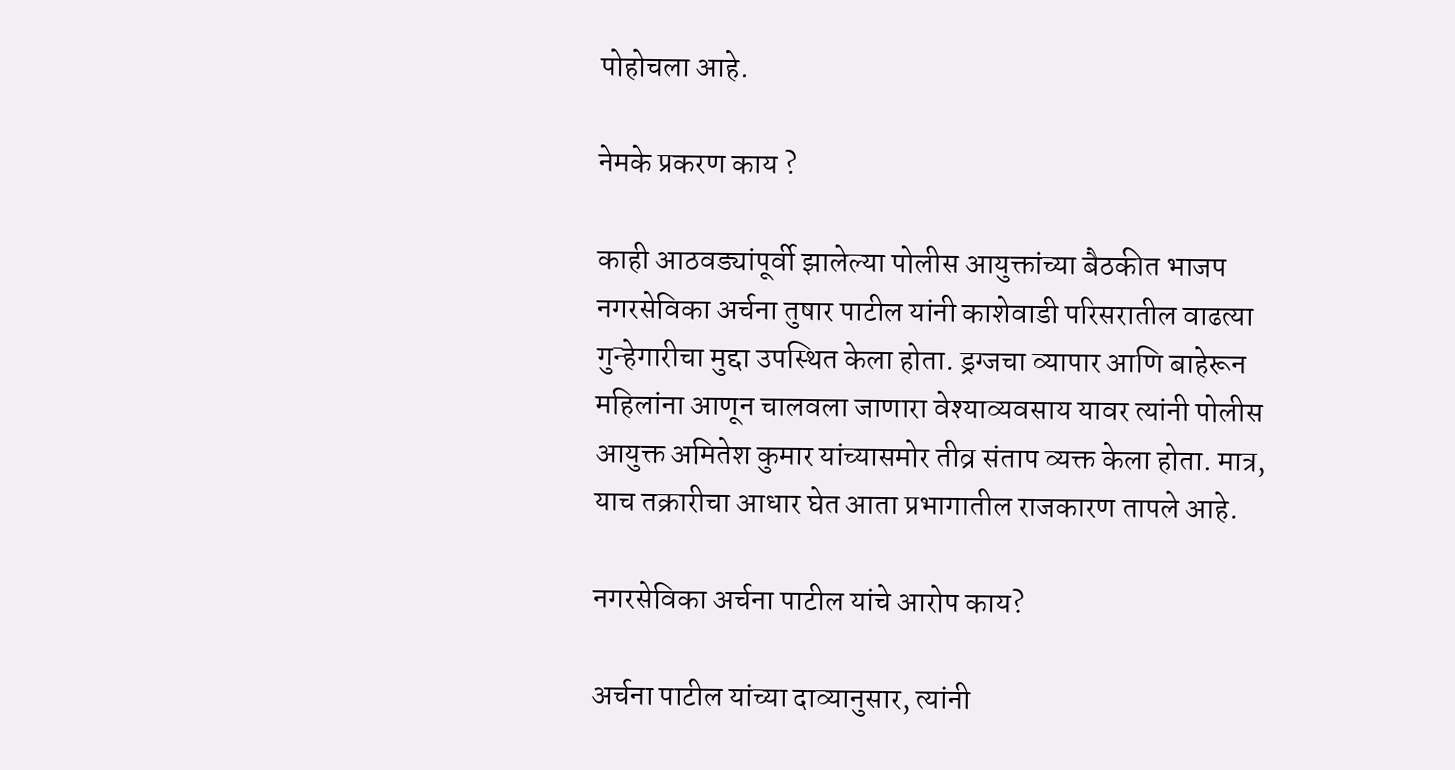पोहोचला आहे.

नेमके प्रकरण काय ?

काही आठवड्यांपूर्वी झालेल्या पोलीस आयुक्तांच्या बैठकीत भाजप नगरसेविका अर्चना तुषार पाटील यांनी काशेवाडी परिसरातील वाढत्या गुन्हेगारीचा मुद्दा उपस्थित केला होता. ड्रग्जचा व्यापार आणि बाहेरून महिलांना आणून चालवला जाणारा वेश्याव्यवसाय यावर त्यांनी पोलीस आयुक्त अमितेश कुमार यांच्यासमोर तीव्र संताप व्यक्त केला होता. मात्र, याच तक्रारीचा आधार घेत आता प्रभागातील राजकारण तापले आहे.

नगरसेविका अर्चना पाटील यांचे आरोप काय?

अर्चना पाटील यांच्या दाव्यानुसार, त्यांनी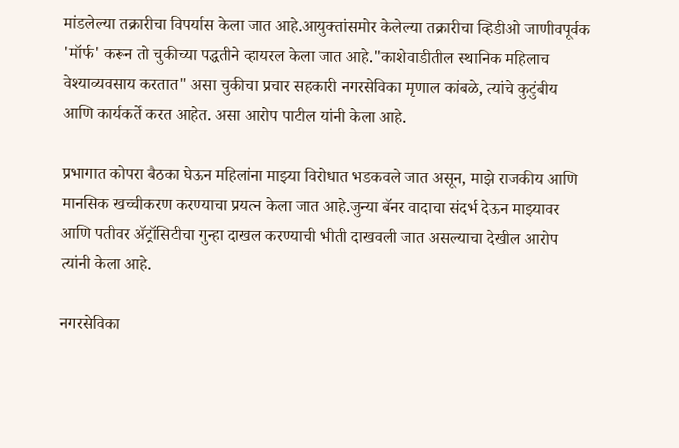मांडलेल्या तक्रारीचा विपर्यास केला जात आहे.आयुक्तांसमोर केलेल्या तक्रारीचा व्हिडीओ जाणीवपूर्वक 'मॉर्फ' करून तो चुकीच्या पद्धतीने व्हायरल केला जात आहे."काशेवाडीतील स्थानिक महिलाच वेश्याव्यवसाय करतात" असा चुकीचा प्रचार सहकारी नगरसेविका मृणाल कांबळे, त्यांचे कुटुंबीय आणि कार्यकर्ते करत आहेत. असा आरोप पाटील यांनी केला आहे.

प्रभागात कोपरा बैठका घेऊन महिलांना माझ्या विरोधात भडकवले जात असून, माझे राजकीय आणि मानसिक खच्चीकरण करण्याचा प्रयत्न केला जात आहे.जुन्या बॅनर वादाचा संदर्भ देऊन माझ्यावर आणि पतीवर ॲट्रॉसिटीचा गुन्हा दाखल करण्याची भीती दाखवली जात असल्याचा देखील आरोप त्यांनी केला आहे.

नगरसेविका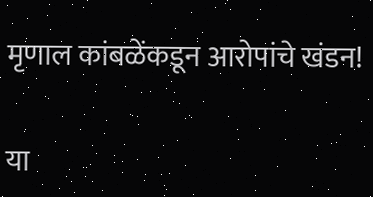मृणाल कांबळेंकडून आरोपांचे खंडन!

या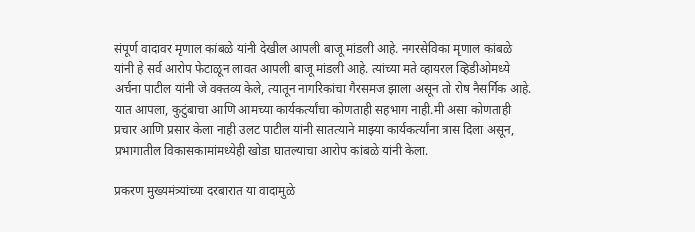संपूर्ण वादावर मृणाल कांबळे यांनी देखील आपली बाजू मांडली आहे. नगरसेविका मृणाल कांबळे यांनी हे सर्व आरोप फेटाळून लावत आपली बाजू मांडली आहे. त्यांच्या मते व्हायरल व्हिडीओमध्ये अर्चना पाटील यांनी जे वक्तव्य केले, त्यातून नागरिकांचा गैरसमज झाला असून तो रोष नैसर्गिक आहे. यात आपला, कुटुंबाचा आणि आमच्या कार्यकर्त्यांचा कोणताही सहभाग नाही.मी असा कोणताही प्रचार आणि प्रसार केला नाही उलट पाटील यांनी सातत्याने माझ्या कार्यकर्त्यांना त्रास दिला असून, प्रभागातील विकासकामांमध्येही खोडा घातल्याचा आरोप कांबळे यांनी केला.

प्रकरण मुख्यमंत्र्यांच्या दरबारात या वादामुळे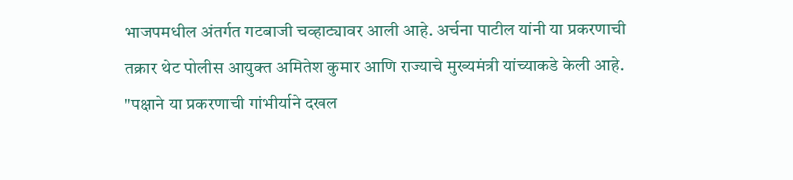भाजपमधील अंतर्गत गटबाजी चव्हाट्यावर आली आहे. अर्चना पाटील यांनी या प्रकरणाची तक्रार थेट पोलीस आयुक्त अमितेश कुमार आणि राज्याचे मुख्यमंत्री यांच्याकडे केली आहे. "पक्षाने या प्रकरणाची गांभीर्याने दखल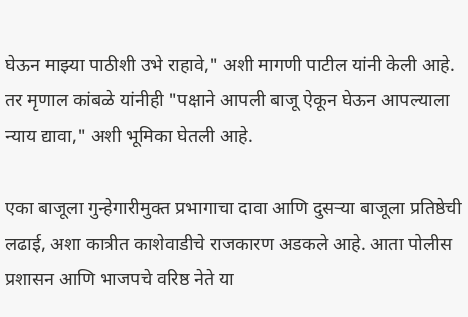घेऊन माझ्या पाठीशी उभे राहावे," अशी मागणी पाटील यांनी केली आहे. तर मृणाल कांबळे यांनीही "पक्षाने आपली बाजू ऐकून घेऊन आपल्याला न्याय द्यावा," अशी भूमिका घेतली आहे.

एका बाजूला गुन्हेगारीमुक्त प्रभागाचा दावा आणि दुसऱ्या बाजूला प्रतिष्ठेची लढाई, अशा कात्रीत काशेवाडीचे राजकारण अडकले आहे. आता पोलीस प्रशासन आणि भाजपचे वरिष्ठ नेते या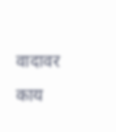वादावर काय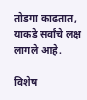तोडगा काढतात, याकडे सर्वांचे लक्ष लागले आहे.

विशेष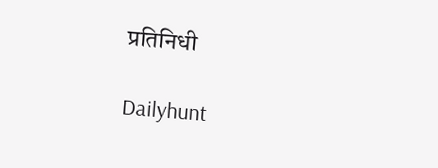प्रतिनिधी

Dailyhunt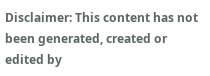Disclaimer: This content has not been generated, created or edited by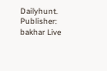Dailyhunt. Publisher: bakhar Live